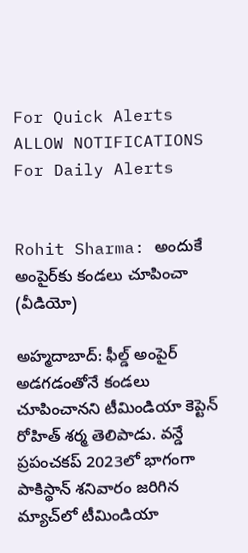For Quick Alerts
ALLOW NOTIFICATIONS
For Daily Alerts


Rohit Sharma: అందుకే అంపైర్‌కు కండలు చూపించా (వీడియో)

అహ్మదాబాద్: ఫీల్డ్ అంపైర్ అడగడంతోనే కండలు చూపించానని టీమిండియా కెప్టెన్ రోహిత్ శర్మ తెలిపాడు. వన్డే ప్రపంచకప్ 2023లో భాగంగా పాకిస్థాన్ శనివారం జరిగిన మ్యాచ్‌లో టీమిండియా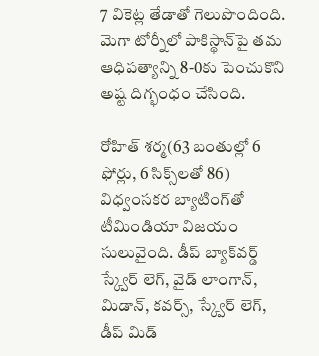7 వికెట్ల తేడాతో గెలుపొందింది. మెగా టోర్నీలో పాకిస్థాన్‌పై తమ ఆధిపత్యాన్ని 8-0కు పెంచుకొని అష్ట దిగ్భంధం చేసింది.

రోహిత్ శర్మ(63 బంతుల్లో 6 ఫోర్లు, 6 సిక్స్‌లతో 86) విధ్వంసకర బ్యాటింగ్‌తో టీమిండియా విజయం సులువైంది. డీప్ బ్యాక్‌వర్డ్ స్క్వేర్ లెగ్, వైడ్ లాంగాన్, మిడాన్, కవర్స్, స్క్వేర్ లెగ్, డీప్ మిడ్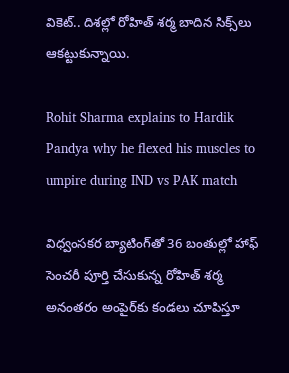వికెట్.. దిశల్లో రోహిత్ శర్మ బాదిన సిక్స్‌లు ఆకట్టుకున్నాయి.

Rohit Sharma explains to Hardik Pandya why he flexed his muscles to umpire during IND vs PAK match

విధ్వంసకర బ్యాటింగ్‌తో 36 బంతుల్లో హాఫ్ సెంచరీ పూర్తి చేసుకున్న రోహిత్ శర్మ అనంతరం అంపైర్‌కు కండలు చూపిస్తూ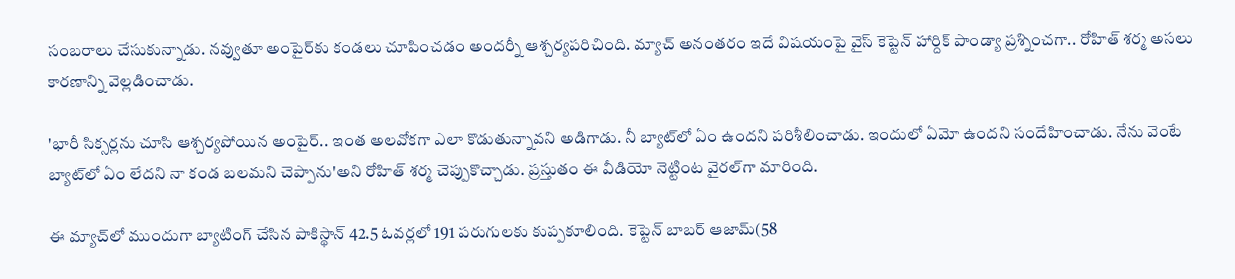సంబరాలు చేసుకున్నాడు. నవ్వుతూ అంపైర్‌కు కండలు చూపించడం అందర్నీ ఆశ్చర్యపరిచింది. మ్యాచ్ అనంతరం ఇదే విషయంపై వైస్ కెప్టెన్ హార్దిక్ పాండ్యా ప్రశ్నించగా.. రోహిత్ శర్మ అసలు కారణాన్ని వెల్లడించాడు.

'భారీ సిక్సర్లను చూసి ఆశ్చర్యపోయిన అంపైర్.. ఇంత అలవోకగా ఎలా కొడుతున్నావని అడిగాడు. నీ బ్యాట్‌లో ఏం ఉందని పరిశీలించాడు. ఇందులో ఏమో ఉందని సందేహించాడు. నేను వెంటే బ్యాట్‌లో ఏం లేదని నా కండ బలమని చెప్పాను'అని రోహిత్ శర్మ చెప్పుకొచ్చాడు. ప్రస్తుతం ఈ వీడియో నెట్టింట వైరల్‌గా మారింది.

ఈ మ్యాచ్‌లో ముందుగా బ్యాటింగ్ చేసిన పాకిస్థాన్ 42.5 ఓవర్లలో 191 పరుగులకు కుప్పకూలింది. కెప్టెన్ బాబర్ ఆజామ్(58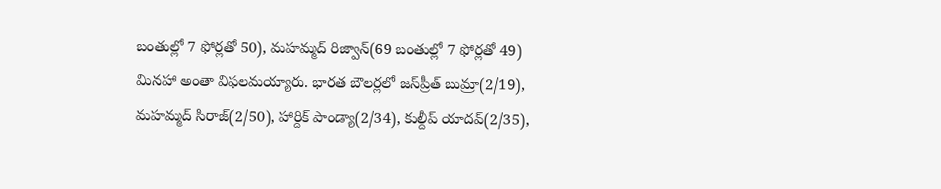బంతుల్లో 7 ఫోర్లతో 50), మహమ్మద్ రిజ్వాన్(69 బంతుల్లో 7 ఫోర్లతో 49) మినహా అంతా విఫలమయ్యారు. భారత బౌలర్లలో జస్‌ప్రీత్ బుమ్రా(2/19), మహమ్మద్ సిరాజ్(2/50), హార్దిక్ పాండ్యా(2/34), కుల్దీప్ యాదవ్(2/35),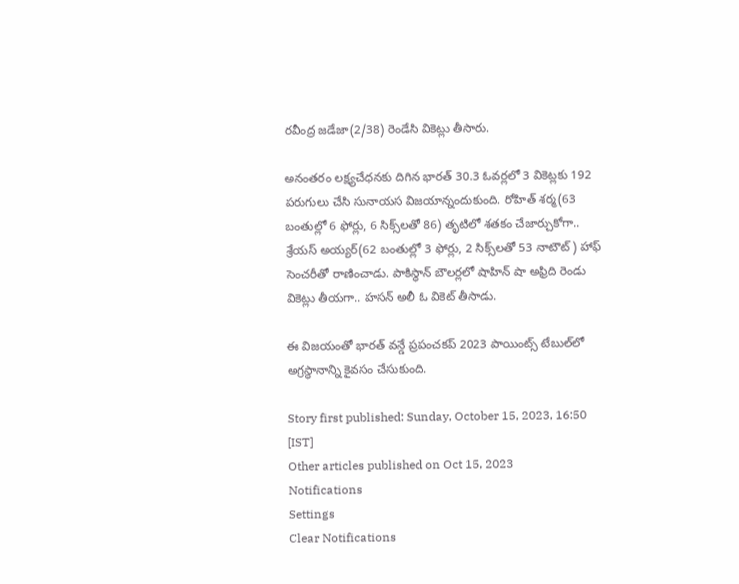రవీంద్ర జడేజా(2/38) రెండేసి వికెట్లు తీసారు.

అనంతరం లక్ష్యచేధనకు దిగిన భారత్ 30.3 ఓవర్లలో 3 వికెట్లకు 192 పరుగులు చేసి సునాయస విజయాన్నందుకుంది. రోహిత్ శర్మ(63 బంతుల్లో 6 ఫోర్లు, 6 సిక్స్‌లతో 86) తృటిలో శతకం చేజార్చుకోగా.. శ్రేయస్ అయ్యర్(62 బంతుల్లో 3 ఫోర్లు, 2 సిక్స్‌లతో 53 నాటౌట్) హాఫ్ సెంచరీతో రాణించాడు. పాకిస్థాన్ బౌలర్లలో షాహిన్ షా అఫ్రిది రెండు వికెట్లు తీయగా.. హసన్ అలీ ఓ వికెట్ తీసాడు.

ఈ విజయంతో భారత్ వన్డే ప్రపంచకప్ 2023 పాయింట్స్ టేబుల్‌లో అగ్రస్థానాన్ని కైవసం చేసుకుంది.

Story first published: Sunday, October 15, 2023, 16:50 [IST]
Other articles published on Oct 15, 2023
Notifications
Settings
Clear Notifications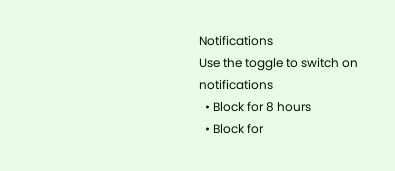Notifications
Use the toggle to switch on notifications
  • Block for 8 hours
  • Block for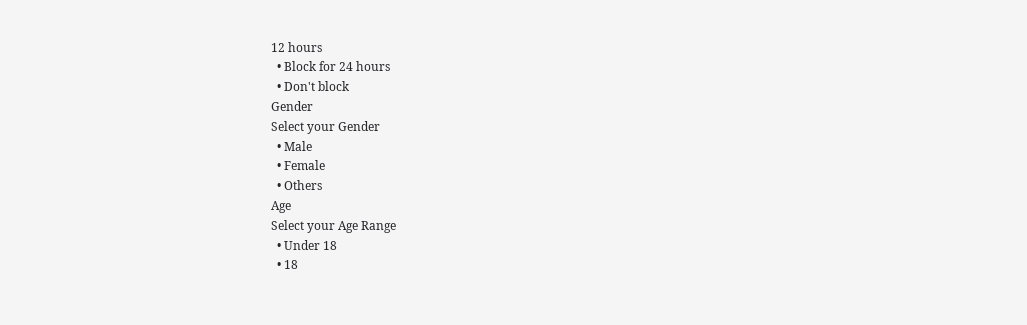12 hours
  • Block for 24 hours
  • Don't block
Gender
Select your Gender
  • Male
  • Female
  • Others
Age
Select your Age Range
  • Under 18
  • 18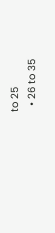to 25
  • 26 to 35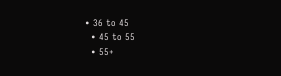• 36 to 45
  • 45 to 55
  • 55+